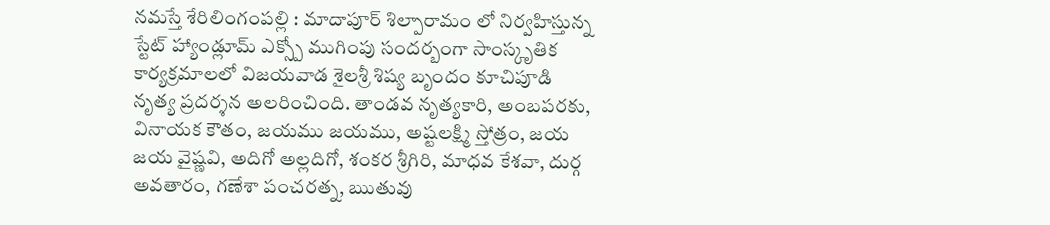నమస్తే శేరిలింగంపల్లి : మాదాపూర్ శిల్పారామం లో నిర్వహిస్తున్న స్టేట్ హ్యాండ్లూమ్ ఎక్స్పో ముగింపు సందర్బంగా సాంస్కృతిక కార్యక్రమాలలో విజయవాడ శైలశ్రీ శిష్య బృందం కూచిపూడి నృత్య ప్రదర్శన అలరించింది. తాండవ నృత్యకారి, అంబపరకు, వినాయక కౌతం, జయము జయము, అష్టలక్ష్మి స్తోత్రం, జయ జయ వైష్ణవి, అదిగో అల్లదిగో, శంకర శ్రీగిరి, మాధవ కేశవా, దుర్గ అవతారం, గణేశా పంచరత్న, ఋతువు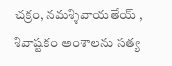చక్రం, నమశ్శివాయతేయ్ , శివాష్టకం అంశాలను సత్య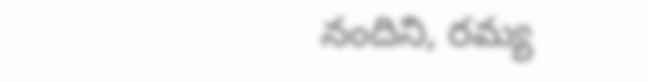నందిని, రమ్య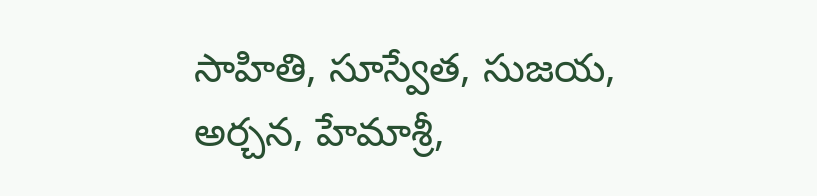సాహితి, సూస్వేత, సుజయ, అర్చన, హేమాశ్రీ,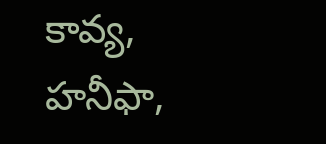కావ్య, హనీఫా,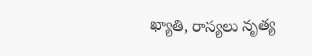ఖ్యాతి, రాస్యలు నృత్య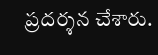ప్రదర్శన చేశారు.